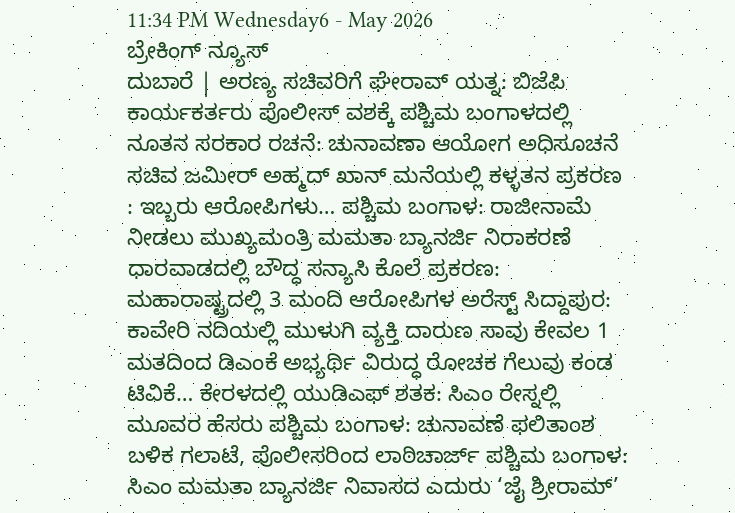11:34 PM Wednesday6 - May 2026
ಬ್ರೇಕಿಂಗ್ ನ್ಯೂಸ್
ದುಬಾರೆ | ಅರಣ್ಯ ಸಚಿವರಿಗೆ ಘೇರಾವ್ ಯತ್ನ: ಬಿಜೆಪಿ ಕಾರ್ಯಕರ್ತರು ಪೊಲೀಸ್ ವಶಕ್ಕೆ ಪಶ್ಚಿಮ ಬಂಗಾಳದಲ್ಲಿ ನೂತನ ಸರಕಾರ ರಚನೆ: ಚುನಾವಣಾ ಆಯೋಗ ಅಧಿಸೂಚನೆ ಸಚಿವ ಜಮೀರ್ ಅಹ್ಮದ್ ಖಾನ್ ಮನೆಯಲ್ಲಿ ಕಳ್ಳತನ ಪ್ರಕರಣ : ಇಬ್ಬರು ಆರೋಪಿಗಳು… ಪಶ್ಚಿಮ ಬಂಗಾಳ: ರಾಜೀನಾಮೆ ನೀಡಲು ಮುಖ್ಯಮಂತ್ರಿ ಮಮತಾ ಬ್ಯಾನರ್ಜಿ ನಿರಾಕರಣೆ ಧಾರವಾಡದಲ್ಲಿ ಬೌದ್ಧ ಸನ್ಯಾಸಿ ಕೊಲೆ ಪ್ರಕರಣ: ಮಹಾರಾಷ್ಟ್ರದಲ್ಲಿ 3 ಮಂದಿ ಆರೋಪಿಗಳ ಅರೆಸ್ಟ್ ಸಿದ್ದಾಪುರ: ಕಾವೇರಿ ನದಿಯಲ್ಲಿ ಮುಳುಗಿ ವ್ಯಕ್ತಿ ದಾರುಣ ಸಾವು ಕೇವಲ 1 ಮತದಿಂದ ಡಿಎಂಕೆ ಅಭ್ಯರ್ಥಿ ವಿರುದ್ಧ ರೋಚಕ ಗೆಲುವು ಕಂಡ ಟಿವಿಕೆ… ಕೇರಳದಲ್ಲಿ ಯುಡಿಎಫ್‌ ಶತಕ: ಸಿಎಂ ರೇಸ್ನಲ್ಲಿ ಮೂವರ ಹೆಸರು ಪಶ್ಚಿಮ ಬಂಗಾಳ: ಚುನಾವಣೆ ಫಲಿತಾಂಶ ಬಳಿಕ ಗಲಾಟೆ, ಪೊಲೀಸರಿಂದ ಲಾಠಿಚಾರ್ಜ್ ಪಶ್ಚಿಮ ಬಂಗಾಳ: ಸಿಎಂ ಮಮತಾ ಬ್ಯಾನರ್ಜಿ ನಿವಾಸದ ಎದುರು ‘ಜೈ ಶ್ರೀರಾಮ್’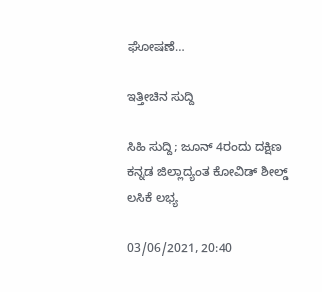ಘೋಷಣೆ…

ಇತ್ತೀಚಿನ ಸುದ್ದಿ

ಸಿಹಿ ಸುದ್ದಿ; ಜೂನ್ 4ರಂದು ದಕ್ಷಿಣ ಕನ್ನಡ ಜಿಲ್ಲಾದ್ಯಂತ ಕೋವಿಡ್ ಶೀಲ್ಡ್ ಲಸಿಕೆ ಲಭ್ಯ

03/06/2021, 20:40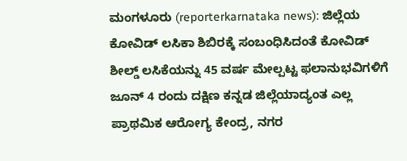ಮಂಗಳೂರು (reporterkarnataka news): ಜಿಲ್ಲೆಯ ಕೋವಿಡ್ ಲಸಿಕಾ ಶಿಬಿರಕ್ಕೆ ಸಂಬಂಧಿಸಿದಂತೆ ಕೋವಿಡ್ ಶೀಲ್ಡ್ ಲಸಿಕೆಯನ್ನು 45 ವರ್ಷ ಮೇಲ್ಪಟ್ಟ ಫಲಾನುಭವಿಗಳಿಗೆ ಜೂನ್ 4 ರಂದು ದಕ್ಷಿಣ ಕನ್ನಡ ಜಿಲ್ಲೆಯಾದ್ಯಂತ ಎಲ್ಲ ಪ್ರಾಥಮಿಕ ಆರೋಗ್ಯ ಕೇಂದ್ರ, ನಗರ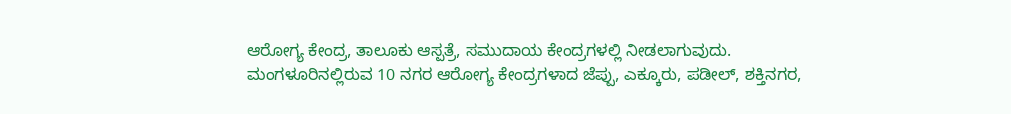ಆರೋಗ್ಯ ಕೇಂದ್ರ, ತಾಲೂಕು ಆಸ್ಪತ್ರೆ, ಸಮುದಾಯ ಕೇಂದ್ರಗಳಲ್ಲಿ ನೀಡಲಾಗುವುದು.
ಮಂಗಳೂರಿನಲ್ಲಿರುವ 10 ನಗರ ಆರೋಗ್ಯ ಕೇಂದ್ರಗಳಾದ ಜೆಪ್ಪು, ಎಕ್ಕೂರು, ಪಡೀಲ್, ಶಕ್ತಿನಗರ,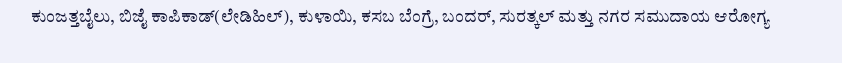ಕುಂಜತ್ತಬೈಲು, ಬಿಜೈ ಕಾಪಿಕಾಡ್(ಲೇಡಿಹಿಲ್), ಕುಳಾಯಿ, ಕಸಬ ಬೆಂಗ್ರೆ, ಬಂದರ್, ಸುರತ್ಕಲ್ ಮತ್ತು ನಗರ ಸಮುದಾಯ ಆರೋಗ್ಯ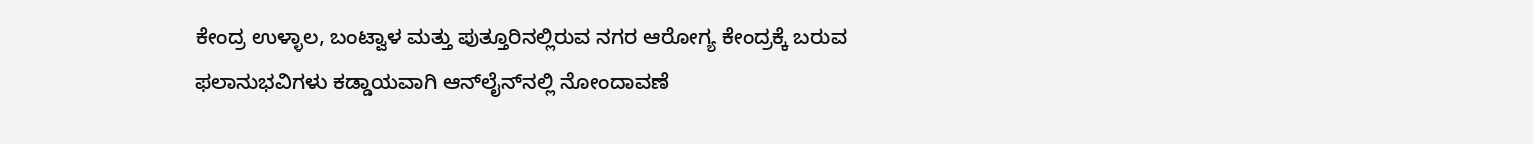ಕೇಂದ್ರ ಉಳ್ಳಾಲ, ಬಂಟ್ವಾಳ ಮತ್ತು ಪುತ್ತೂರಿನಲ್ಲಿರುವ ನಗರ ಆರೋಗ್ಯ ಕೇಂದ್ರಕ್ಕೆ ಬರುವ ಫಲಾನುಭವಿಗಳು ಕಡ್ಡಾಯವಾಗಿ ಆನ್‍ಲೈನ್‍ನಲ್ಲಿ ನೋಂದಾವಣೆ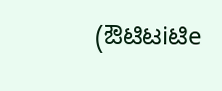(ಔಟಿಟiಟಿe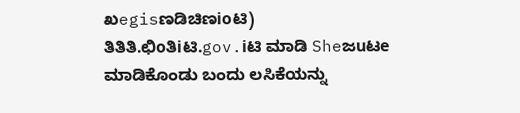ಖegisಣಡಿಚಿಣioಟಿ) ತಿತಿತಿ.ಛಿoತಿiಟಿ.gov.iಟಿ ಮಾಡಿ Sheಜuಟe  ಮಾಡಿಕೊಂಡು ಬಂದು ಲಸಿಕೆಯನ್ನು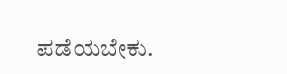ಪಡೆಯಬೇಕು.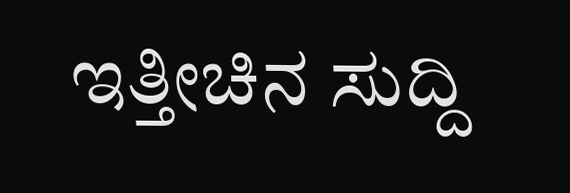ಇತ್ತೀಚಿನ ಸುದ್ದಿ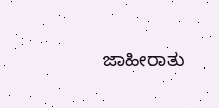ಜಾಹೀರಾತು